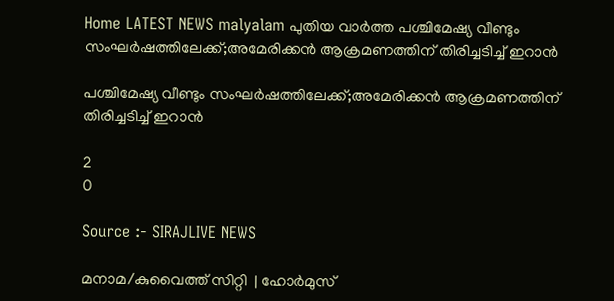Home LATEST NEWS malyalam പുതിയ വാർത്ത പശ്ചിമേഷ്യ വീണ്ടും സംഘര്‍ഷത്തിലേക്ക്;അമേരിക്കന്‍ ആക്രമണത്തിന് തിരിച്ചടിച്ച് ഇറാന്‍

പശ്ചിമേഷ്യ വീണ്ടും സംഘര്‍ഷത്തിലേക്ക്;അമേരിക്കന്‍ ആക്രമണത്തിന് തിരിച്ചടിച്ച് ഇറാന്‍

2
0

Source :- SIRAJLIVE NEWS

മനാമ/കുവൈത്ത് സിറ്റി  | ഹോര്‍മുസ്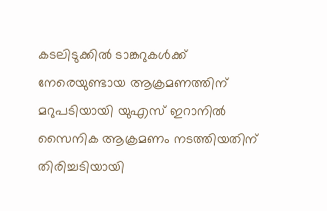കടലിടുക്കില്‍ ടാങ്കറുകള്‍ക്ക് നേരെയുണ്ടായ ആക്രമണത്തിന് മറുപടിയായി യുഎസ് ഇറാനില്‍ സൈനിക ആക്രമണം നടത്തിയതിന് തിരിച്ചടിയായി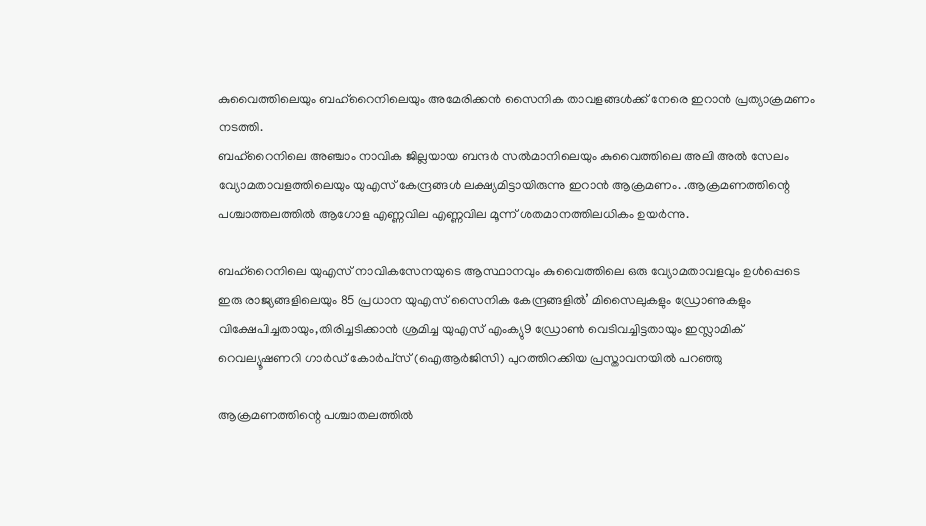കുവൈത്തിലെയും ബഹ്റൈനിലെയും അമേരിക്കന്‍ സൈനിക താവളങ്ങള്‍ക്ക് നേരെ ഇറാന്‍ പ്രത്യാക്രമണം നടത്തി.
ബഹ്റൈനിലെ അഞ്ചാം നാവിക ജില്ലയായ ബന്ദര്‍ സല്‍മാനിലെയും കുവൈത്തിലെ അലി അല്‍ സേലം വ്യോമതാവളത്തിലെയും യുഎസ് കേന്ദ്രങ്ങള്‍ ലക്ഷ്യമിട്ടായിരുന്നു ഇറാന്‍ ആക്രമണം. .ആക്രമണത്തിന്റെ പശ്ചാത്തലത്തില്‍ ആഗോള എണ്ണവില എണ്ണവില മൂന്ന് ശതമാനത്തിലധികം ഉയര്‍ന്നു.

ബഹ്റൈനിലെ യുഎസ് നാവികസേനയുടെ ആസ്ഥാനവും കുവൈത്തിലെ ഒരു വ്യോമതാവളവും ഉള്‍പ്പെടെ ഇരു രാജ്യങ്ങളിലെയും 85 പ്രധാന യുഎസ് സൈനിക കേന്ദ്രങ്ങളില്‍’ മിസൈലുകളും ഡ്രോണുകളും വിക്ഷേപിച്ചതായും,തിരിച്ചടിക്കാന്‍ ശ്രമിച്ച യുഎസ് എംക്യു9 ഡ്രോണ്‍ വെടിവച്ചിട്ടതായും ഇസ്ലാമിക് റെവല്യൂഷണറി ഗാര്‍ഡ് കോര്‍പ്‌സ് (ഐആര്‍ജിസി) പുറത്തിറക്കിയ പ്രസ്താവനയില്‍ പറഞ്ഞു

ആക്രമണത്തിന്റെ പശ്ചാതലത്തില്‍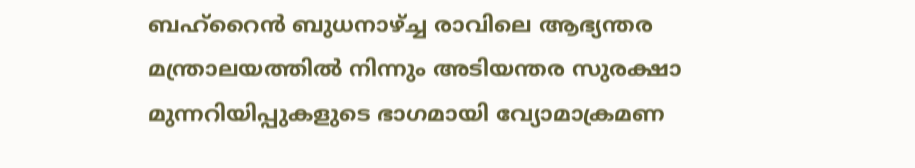ബഹ്റൈന്‍ ബുധനാഴ്ച്ച രാവിലെ ആഭ്യന്തര മന്ത്രാലയത്തില്‍ നിന്നും അടിയന്തര സുരക്ഷാ മുന്നറിയിപ്പുകളുടെ ഭാഗമായി വ്യോമാക്രമണ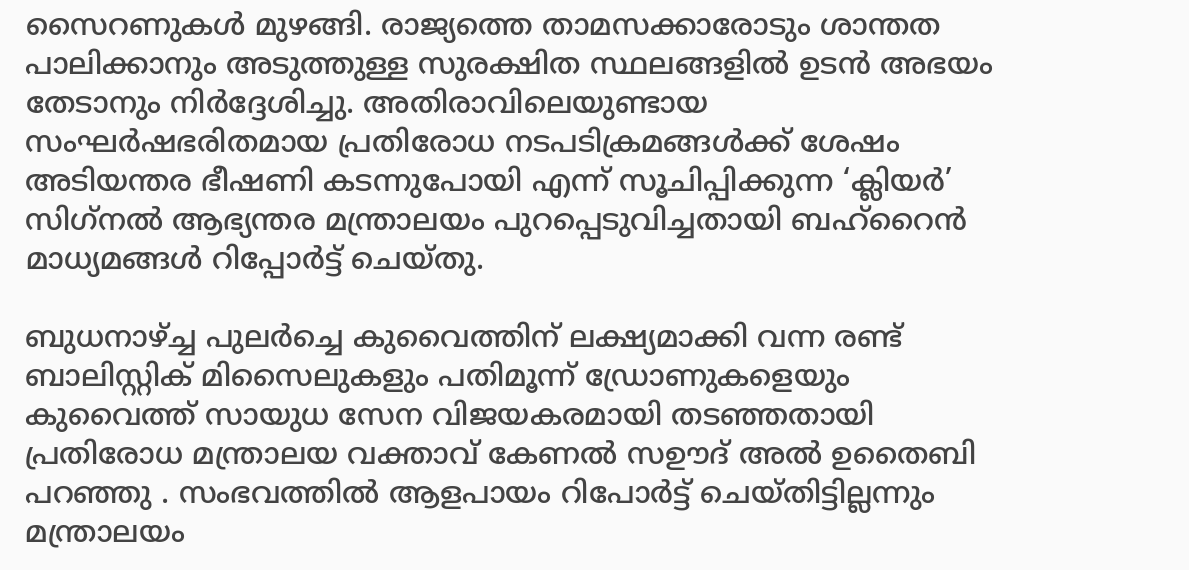സൈറണുകള്‍ മുഴങ്ങി. രാജ്യത്തെ താമസക്കാരോടും ശാന്തത പാലിക്കാനും അടുത്തുള്ള സുരക്ഷിത സ്ഥലങ്ങളില്‍ ഉടന്‍ അഭയം തേടാനും നിര്‍ദ്ദേശിച്ചു. അതിരാവിലെയുണ്ടായ സംഘര്‍ഷഭരിതമായ പ്രതിരോധ നടപടിക്രമങ്ങള്‍ക്ക് ശേഷം അടിയന്തര ഭീഷണി കടന്നുപോയി എന്ന് സൂചിപ്പിക്കുന്ന ‘ക്ലിയര്‍’ സിഗ്‌നല്‍ ആഭ്യന്തര മന്ത്രാലയം പുറപ്പെടുവിച്ചതായി ബഹ്റൈന്‍ മാധ്യമങ്ങള്‍ റിപ്പോര്‍ട്ട് ചെയ്തു.

ബുധനാഴ്ച്ച പുലര്‍ച്ചെ കുവൈത്തിന് ലക്ഷ്യമാക്കി വന്ന രണ്ട് ബാലിസ്റ്റിക് മിസൈലുകളും പതിമൂന്ന് ഡ്രോണുകളെയും കുവൈത്ത് സായുധ സേന വിജയകരമായി തടഞ്ഞതായി പ്രതിരോധ മന്ത്രാലയ വക്താവ് കേണല്‍ സഊദ് അല്‍ ഉതൈബി പറഞ്ഞു . സംഭവത്തില്‍ ആളപായം റിപോര്‍ട്ട് ചെയ്തിട്ടില്ലന്നും മന്ത്രാലയം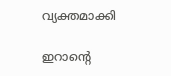വ്യക്തമാക്കി

ഇറാന്റെ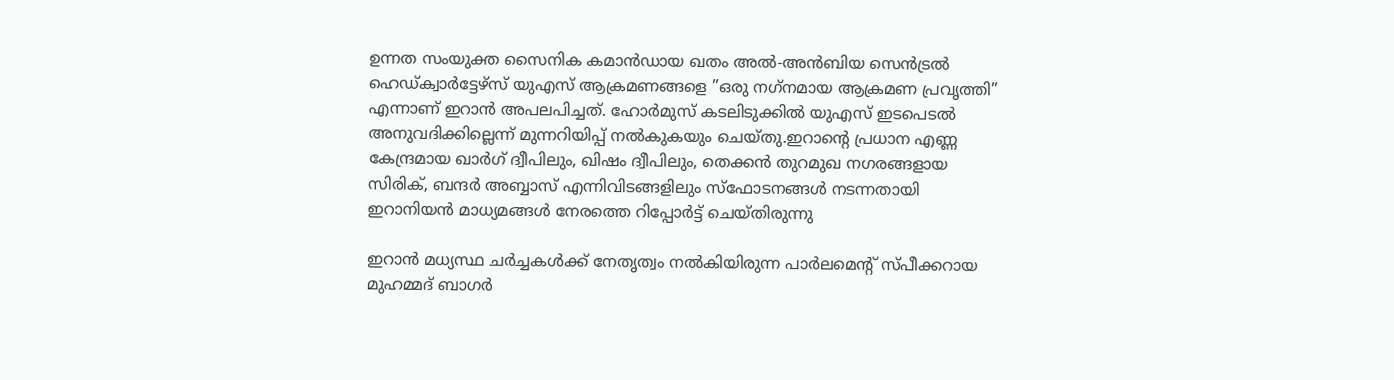ഉന്നത സംയുക്ത സൈനിക കമാന്‍ഡായ ഖതം അല്‍-അന്‍ബിയ സെന്‍ട്രല്‍ ഹെഡ്ക്വാര്‍ട്ടേഴ്സ് യുഎസ് ആക്രമണങ്ങളെ ”ഒരു നഗ്‌നമായ ആക്രമണ പ്രവൃത്തി” എന്നാണ് ഇറാന്‍ അപലപിച്ചത്. ഹോര്‍മുസ് കടലിടുക്കില്‍ യുഎസ് ഇടപെടല്‍ അനുവദിക്കില്ലെന്ന് മുന്നറിയിപ്പ് നല്‍കുകയും ചെയ്തു.ഇറാന്റെ പ്രധാന എണ്ണ കേന്ദ്രമായ ഖാര്‍ഗ് ദ്വീപിലും, ഖിഷം ദ്വീപിലും, തെക്കന്‍ തുറമുഖ നഗരങ്ങളായ സിരിക്, ബന്ദര്‍ അബ്ബാസ് എന്നിവിടങ്ങളിലും സ്‌ഫോടനങ്ങള്‍ നടന്നതായി ഇറാനിയന്‍ മാധ്യമങ്ങള്‍ നേരത്തെ റിപ്പോര്‍ട്ട് ചെയ്തിരുന്നു

ഇറാന്‍ മധ്യസ്ഥ ചര്‍ച്ചകള്‍ക്ക് നേതൃത്വം നല്‍കിയിരുന്ന പാര്‍ലമെന്റ് സ്പീക്കറായ മുഹമ്മദ് ബാഗര്‍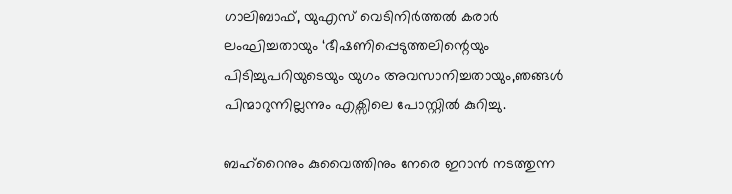ഗാലിബാഫ്, യുഎസ് വെടിനിര്‍ത്തല്‍ കരാര്‍ ലംഘിച്ചതായും ‘ഭീഷണിപ്പെടുത്തലിന്റെയും പിടിച്ചുപറിയുടെയും യുഗം അവസാനിച്ചതായും,ഞങ്ങള്‍ പിന്മാറുന്നില്ലന്നും എക്സിലെ പോസ്റ്റില്‍ കുറിച്ചു.

ബഹ്റൈനും കുവൈത്തിനും നേരെ ഇറാന്‍ നടത്തുന്ന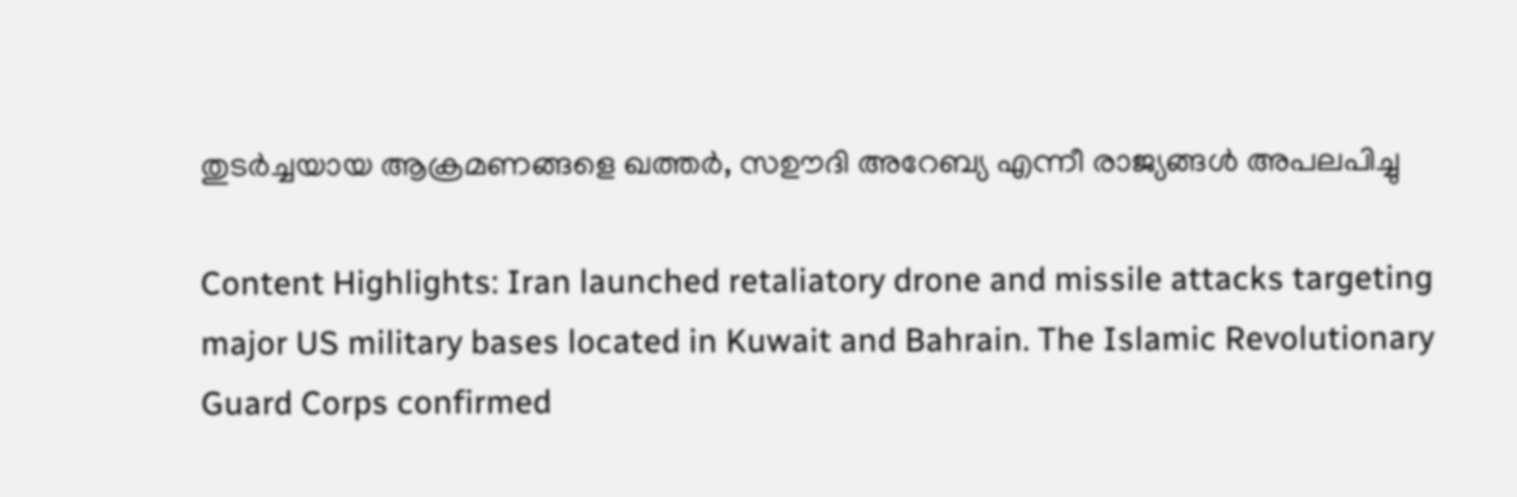തുടര്‍ച്ചയായ ആക്രമണങ്ങളെ ഖത്തര്‍, സഊദി അറേബ്യ എന്നീ രാജ്യങ്ങള്‍ അപലപിച്ചു

Content Highlights: Iran launched retaliatory drone and missile attacks targeting major US military bases located in Kuwait and Bahrain. The Islamic Revolutionary Guard Corps confirmed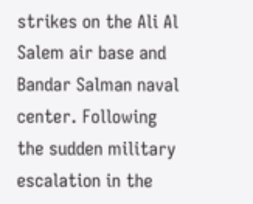strikes on the Ali Al Salem air base and Bandar Salman naval center. Following the sudden military escalation in the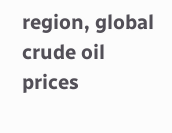region, global crude oil prices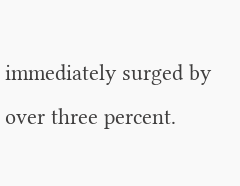immediately surged by over three percent.